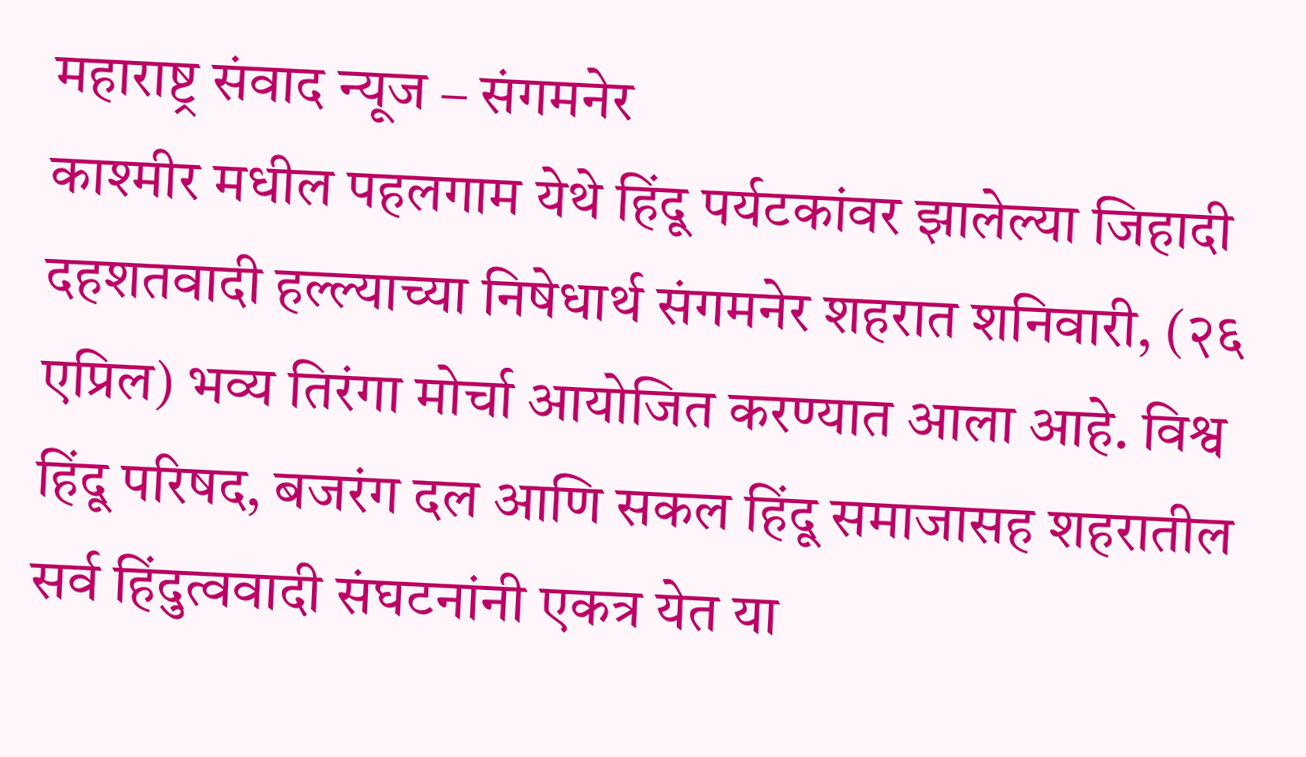महाराष्ट्र संवाद न्यूज – संगमनेर
काश्मीर मधील पहलगाम येथे हिंदू पर्यटकांवर झालेल्या जिहादी दहशतवादी हल्ल्याच्या निषेधार्थ संगमनेर शहरात शनिवारी, (२६ एप्रिल) भव्य तिरंगा मोर्चा आयोजित करण्यात आला आहे. विश्व हिंदू परिषद, बजरंग दल आणि सकल हिंदू समाजासह शहरातील सर्व हिंदुत्ववादी संघटनांनी एकत्र येत या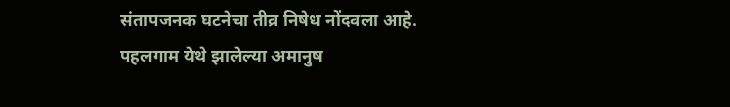संतापजनक घटनेचा तीव्र निषेध नोंदवला आहे.
पहलगाम येथे झालेल्या अमानुष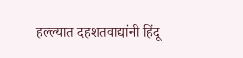हल्ल्यात दहशतवाद्यांनी हिंदू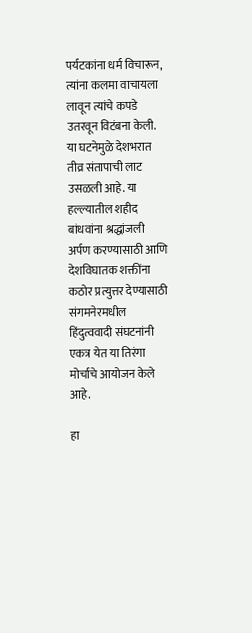पर्यटकांना धर्म विचारून, त्यांना कलमा वाचायला लावून त्यांचे कपडे उतरवून विटंबना केली. या घटनेमुळे देशभरात तीव्र संतापाची लाट उसळली आहे. या हल्ल्यातील शहीद बांधवांना श्रद्धांजली अर्पण करण्यासाठी आणि देशविघातक शक्तींना कठोर प्रत्युत्तर देण्यासाठी संगमनेरमधील हिंदुत्ववादी संघटनांनी एकत्र येत या तिरंगा मोर्चाचे आयोजन केले आहे.

हा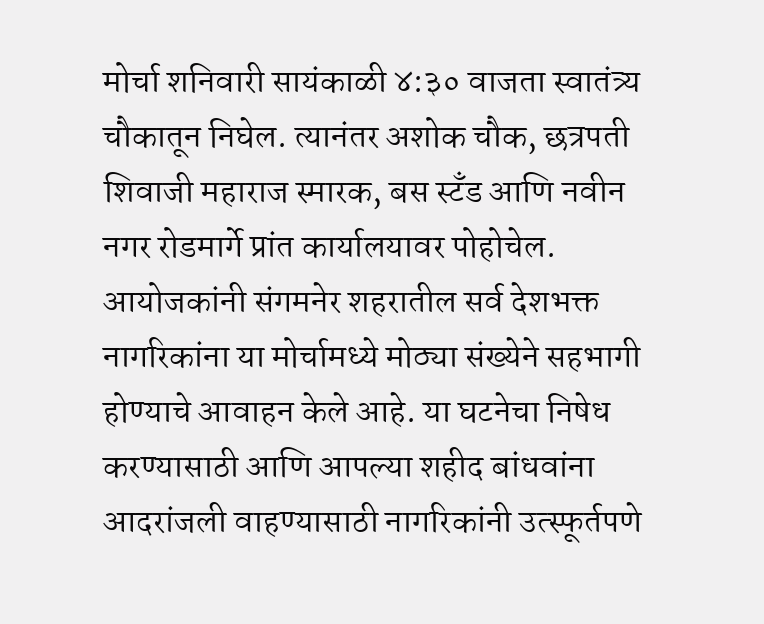मोर्चा शनिवारी सायंकाळी ४:३० वाजता स्वातंत्र्य चौकातून निघेल. त्यानंतर अशोक चौक, छत्रपती शिवाजी महाराज स्मारक, बस स्टँड आणि नवीन नगर रोडमार्गे प्रांत कार्यालयावर पोहोचेल.
आयोजकांनी संगमनेर शहरातील सर्व देशभक्त नागरिकांना या मोर्चामध्ये मोठ्या संख्येने सहभागी होण्याचे आवाहन केले आहे. या घटनेचा निषेध करण्यासाठी आणि आपल्या शहीद बांधवांना आदरांजली वाहण्यासाठी नागरिकांनी उत्स्फूर्तपणे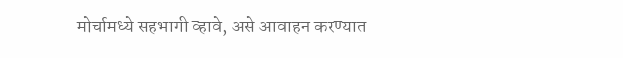मोर्चामध्ये सहभागी व्हावे, असे आवाहन करण्यात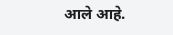आले आहे.